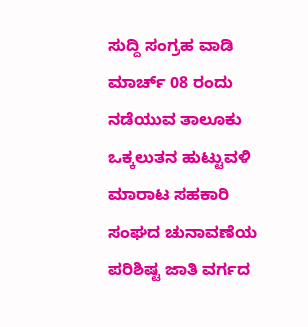ಸುದ್ದಿ ಸಂಗ್ರಹ ವಾಡಿ
ಮಾರ್ಚ್ 08 ರಂದು ನಡೆಯುವ ತಾಲೂಕು ಒಕ್ಕಲುತನ ಹುಟ್ಟುವಳಿ ಮಾರಾಟ ಸಹಕಾರಿ ಸಂಘದ ಚುನಾವಣೆಯ ಪರಿಶಿಷ್ಟ ಜಾತಿ ವರ್ಗದ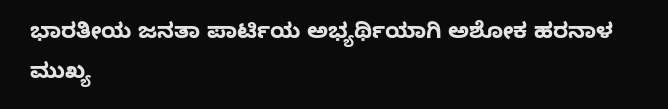ಭಾರತೀಯ ಜನತಾ ಪಾರ್ಟಿಯ ಅಭ್ಯರ್ಥಿಯಾಗಿ ಅಶೋಕ ಹರನಾಳ ಮುಖ್ಯ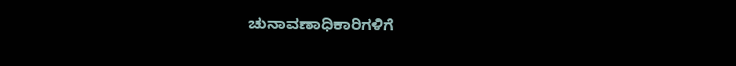ಚುನಾವಣಾಧಿಕಾರಿಗಳಿಗೆ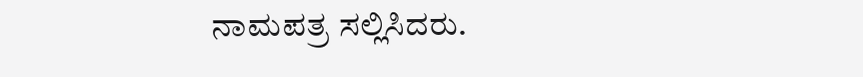ನಾಮಪತ್ರ ಸಲ್ಲಿಸಿದರು.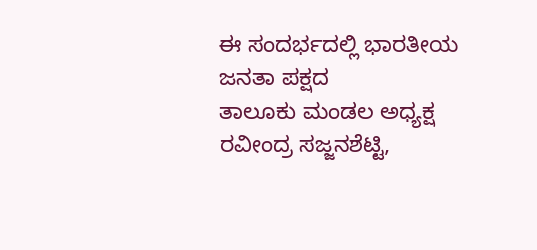ಈ ಸಂದರ್ಭದಲ್ಲಿ ಭಾರತೀಯ ಜನತಾ ಪಕ್ಷದ
ತಾಲೂಕು ಮಂಡಲ ಅಧ್ಯಕ್ಷ ರವೀಂದ್ರ ಸಜ್ಜನಶೆಟ್ಟಿ,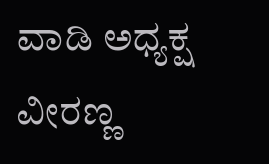ವಾಡಿ ಅಧ್ಯಕ್ಷ ವೀರಣ್ಣ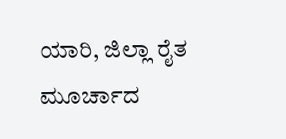ಯಾರಿ, ಜಿಲ್ಲಾ ರೈತ ಮೂರ್ಚಾದ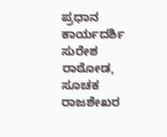ಪ್ರಧಾನ ಕಾರ್ಯದರ್ಶಿ ಸುರೇಶ ರಾಠೋಡ, ಸೂಚಕ ರಾಜಶೇಖರ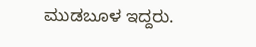ಮುಡಬೂಳ ಇದ್ದರು.